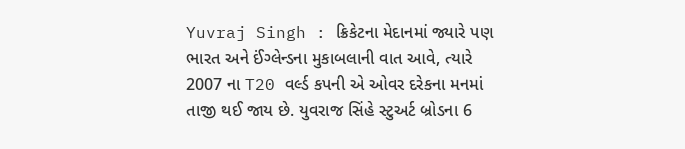Yuvraj Singh : ક્રિકેટના મેદાનમાં જ્યારે પણ ભારત અને ઈંગ્લેન્ડના મુકાબલાની વાત આવે, ત્યારે 2007 ના T20 વર્લ્ડ કપની એ ઓવર દરેકના મનમાં તાજી થઈ જાય છે. યુવરાજ સિંહે સ્ટુઅર્ટ બ્રોડના 6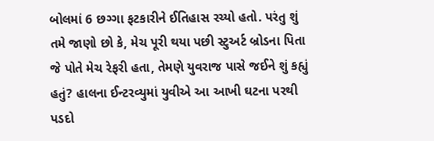બોલમાં 6 છગ્ગા ફટકારીને ઈતિહાસ રચ્યો હતો. પરંતુ શું તમે જાણો છો કે, મેચ પૂરી થયા પછી સ્ટુઅર્ટ બ્રોડના પિતા જે પોતે મેચ રેફરી હતા, તેમણે યુવરાજ પાસે જઈને શું કહ્યું હતું? હાલના ઈન્ટરવ્યુમાં યુવીએ આ આખી ઘટના પરથી પડદો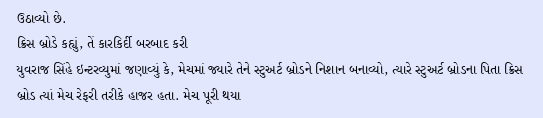ઉઠાવ્યો છે.
ક્રિસ બ્રોડે કહ્યું, તેં કારકિર્દી બરબાદ કરી
યુવરાજ સિંહે ઇન્ટરવ્યુમાં જણાવ્યું કે, મેચમાં જ્યારે તેને સ્ટુઅર્ટ બ્રોડને નિશાન બનાવ્યો, ત્યારે સ્ટુઅર્ટ બ્રોડના પિતા ક્રિસ બ્રોડ ત્યાં મેચ રેફરી તરીકે હાજર હતા. મેચ પૂરી થયા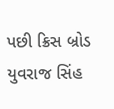પછી ક્રિસ બ્રોડ યુવરાજ સિંહ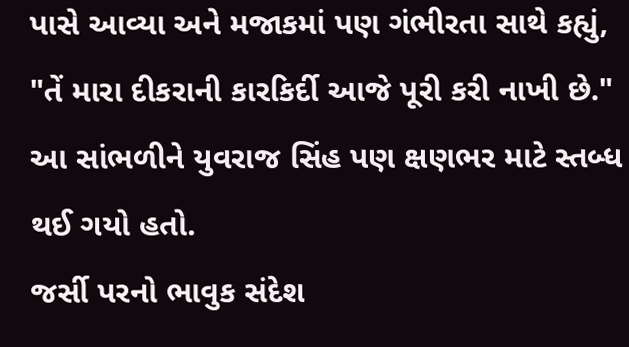પાસે આવ્યા અને મજાકમાં પણ ગંભીરતા સાથે કહ્યું, "તેં મારા દીકરાની કારકિર્દી આજે પૂરી કરી નાખી છે." આ સાંભળીને યુવરાજ સિંહ પણ ક્ષણભર માટે સ્તબ્ધ થઈ ગયો હતો.
જર્સી પરનો ભાવુક સંદેશ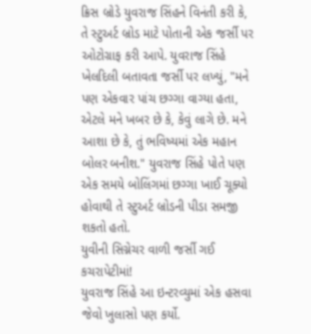ક્રિસ બ્રોડે યુવરાજ સિંહને વિનંતી કરી કે, તે સ્ટુઅર્ટ બ્રોડ માટે પોતાની એક જર્સી પર ઓટોગ્રાફ કરી આપે. યુવરાજ સિંહે ખેલદિલી બતાવતા જર્સી પર લખ્યું, "મને પણ એકવાર પાંચ છગ્ગા વાગ્યા હતા, એટલે મને ખબર છે કે, કેવું લાગે છે. મને આશા છે કે, તું ભવિષ્યમાં એક મહાન બોલર બનીશ." યુવરાજ સિંહે પોતે પણ એક સમયે બોલિંગમાં છગ્ગા ખાઈ ચૂક્યો હોવાથી તે સ્ટુઅર્ટ બ્રોડની પીડા સમજી શકતો હતો.
યુવીની સિગ્નેચર વાળી જર્સી ગઈ કચરાપેટીમાં!
યુવરાજ સિંહે આ ઇન્ટરવ્યુમાં એક હસવા જેવો ખુલાસો પણ કર્યો.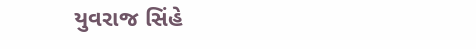યુવરાજ સિંહે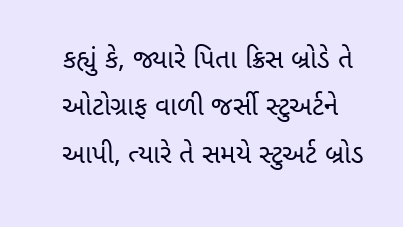કહ્યું કે, જ્યારે પિતા ક્રિસ બ્રોડે તે ઓટોગ્રાફ વાળી જર્સી સ્ટુઅર્ટને આપી, ત્યારે તે સમયે સ્ટુઅર્ટ બ્રોડ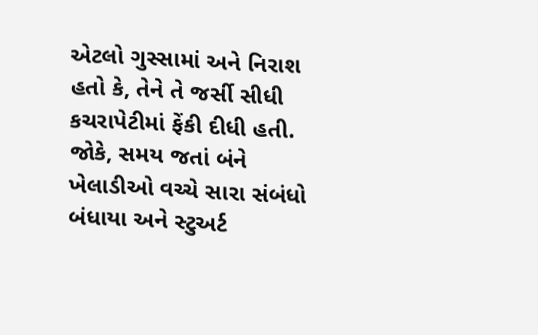એટલો ગુસ્સામાં અને નિરાશ હતો કે, તેને તે જર્સી સીધી કચરાપેટીમાં ફેંકી દીધી હતી. જોકે, સમય જતાં બંને ખેલાડીઓ વચ્ચે સારા સંબંધો બંધાયા અને સ્ટુઅર્ટ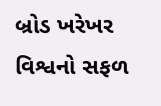બ્રોડ ખરેખર વિશ્વનો સફળ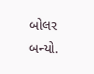બોલર બન્યો.